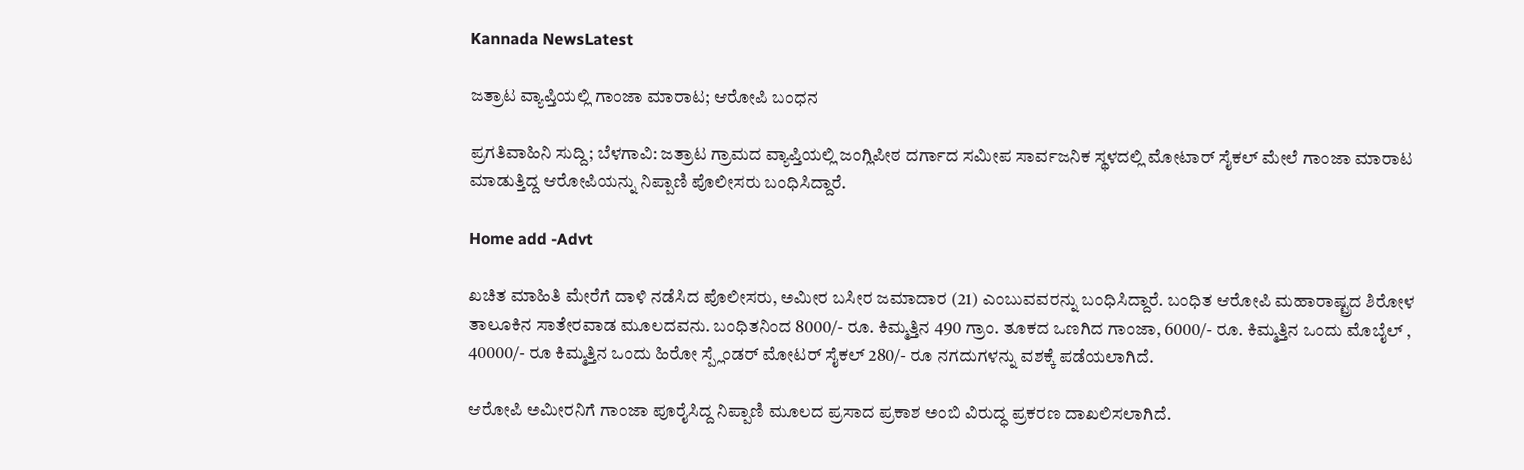Kannada NewsLatest

ಜತ್ರಾಟ ವ್ಯಾಪ್ತಿಯಲ್ಲಿ ಗಾಂಜಾ ಮಾರಾಟ; ಆರೋಪಿ ಬಂಧನ

ಪ್ರಗತಿವಾಹಿನಿ ಸುದ್ದಿ; ಬೆಳಗಾವಿ: ಜತ್ರಾಟ ಗ್ರಾಮದ ವ್ಯಾಪ್ತಿಯಲ್ಲಿ ಜಂಗ್ಲಿಪೀಠ ದರ್ಗಾದ ಸಮೀಪ ಸಾರ್ವಜನಿಕ ಸ್ಥಳದಲ್ಲಿ ಮೋಟಾರ್ ಸೈಕಲ್ ಮೇಲೆ ಗಾಂಜಾ ಮಾರಾಟ ಮಾಡುತ್ತಿದ್ದ ಆರೋಪಿಯನ್ನು ನಿಪ್ಪಾಣಿ ಪೊಲೀಸರು ಬಂಧಿಸಿದ್ದಾರೆ.

Home add -Advt

ಖಚಿತ ಮಾಹಿತಿ ಮೇರೆಗೆ ದಾಳಿ ನಡೆಸಿದ ಪೊಲೀಸರು, ಅಮೀರ ಬಸೀರ ಜಮಾದಾರ (21) ಎಂಬುವವರನ್ನು ಬಂಧಿಸಿದ್ದಾರೆ. ಬಂಧಿತ ಆರೋಪಿ ಮಹಾರಾಷ್ಟ್ರದ ಶಿರೋಳ ತಾಲೂಕಿನ ಸಾತೇರವಾಡ ಮೂಲದವನು. ಬಂಧಿತನಿಂದ 8000/- ರೂ. ಕಿಮ್ಮತ್ತಿನ 490 ಗ್ರಾಂ. ತೂಕದ ಒಣಗಿದ ಗಾಂಜಾ, 6000/- ರೂ. ಕಿಮ್ಮತ್ತಿನ ಒಂದು ಮೊಬೈಲ್ , 40000/- ರೂ ಕಿಮ್ಮತ್ತಿನ ಒಂದು ಹಿರೋ ಸ್ಪ್ಲೆಂಡರ್ ಮೋಟರ್ ಸೈಕಲ್ 280/- ರೂ ನಗದುಗಳನ್ನು ವಶಕ್ಕೆ ಪಡೆಯಲಾಗಿದೆ.

ಆರೋಪಿ ಅಮೀರನಿಗೆ ಗಾಂಜಾ ಪೂರೈಸಿದ್ದ ನಿಪ್ಪಾಣಿ ಮೂಲದ ಪ್ರಸಾದ ಪ್ರಕಾಶ ಅಂಬಿ ವಿರುದ್ಧ ಪ್ರಕರಣ ದಾಖಲಿಸಲಾಗಿದೆ.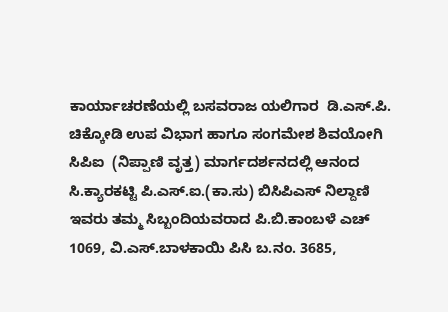ಕಾರ್ಯಾಚರಣೆಯಲ್ಲಿ ಬಸವರಾಜ ಯಲಿಗಾರ  ಡಿ.ಎಸ್.ಪಿ.  ಚಿಕ್ಕೋಡಿ ಉಪ ವಿಭಾಗ ಹಾಗೂ ಸಂಗಮೇಶ ಶಿವಯೋಗಿ ಸಿಪಿಐ  (ನಿಪ್ಪಾಣಿ ವೃತ್ತ) ಮಾರ್ಗದರ್ಶನದಲ್ಲಿ ಆನಂದ ಸಿ.ಕ್ಯಾರಕಟ್ಟಿ ಪಿ.ಎಸ್.ಐ.(ಕಾ.ಸು) ಬಿಸಿಪಿಎಸ್‌ ನಿಲ್ದಾಣಿ ಇವರು ತಮ್ಮ ಸಿಬ್ಬಂದಿಯವರಾದ ಪಿ.ಬಿ.ಕಾಂಬಳೆ ಎಚ್‌ 1069, ವಿ.ಎಸ್.ಬಾಳಕಾಯಿ ಪಿಸಿ ಬ.ನಂ. 3685,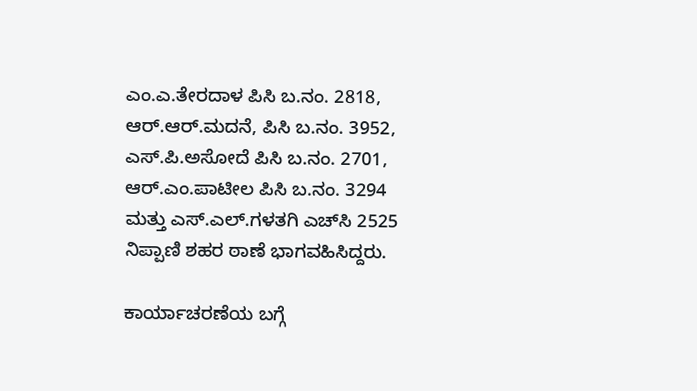ಎಂ.ಎ.ತೇರದಾಳ ಪಿಸಿ ಬ.ನಂ. 2818, ಆರ್.ಆರ್.ಮದನೆ, ಪಿಸಿ ಬ.ನಂ. 3952, ಎಸ್.ಪಿ.ಅಸೋದೆ ಪಿಸಿ ಬ.ನಂ. 2701, ಆರ್.ಎಂ.ಪಾಟೀಲ ಪಿಸಿ ಬ.ನಂ. 3294 ಮತ್ತು ಎಸ್.ಎಲ್.ಗಳತಗಿ ಎಚ್‌ಸಿ 2525 ನಿಪ್ಪಾಣಿ ಶಹರ ಠಾಣೆ ಭಾಗವಹಿಸಿದ್ದರು.

ಕಾರ್ಯಾಚರಣೆಯ ಬಗ್ಗೆ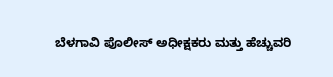ಬೆಳಗಾವಿ ಪೊಲೀಸ್ ಅಧೀಕ್ಷಕರು ಮತ್ತು ಹೆಚ್ಚುವರಿ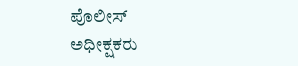ಪೊಲೀಸ್ ಅಧೀಕ್ಷಕರು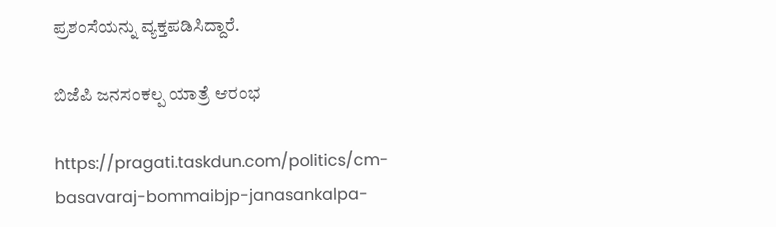ಪ್ರಶಂಸೆಯನ್ನು ವ್ಯಕ್ತಪಡಿಸಿದ್ದಾರೆ.

ಬಿಜೆಪಿ ಜನಸಂಕಲ್ಪ ಯಾತ್ರೆ ಆರಂಭ

https://pragati.taskdun.com/politics/cm-basavaraj-bommaibjp-janasankalpa-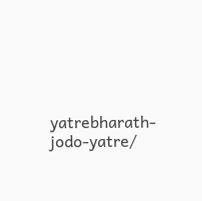yatrebharath-jodo-yatre/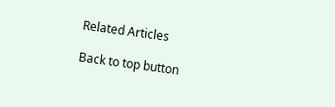Related Articles

Back to top button